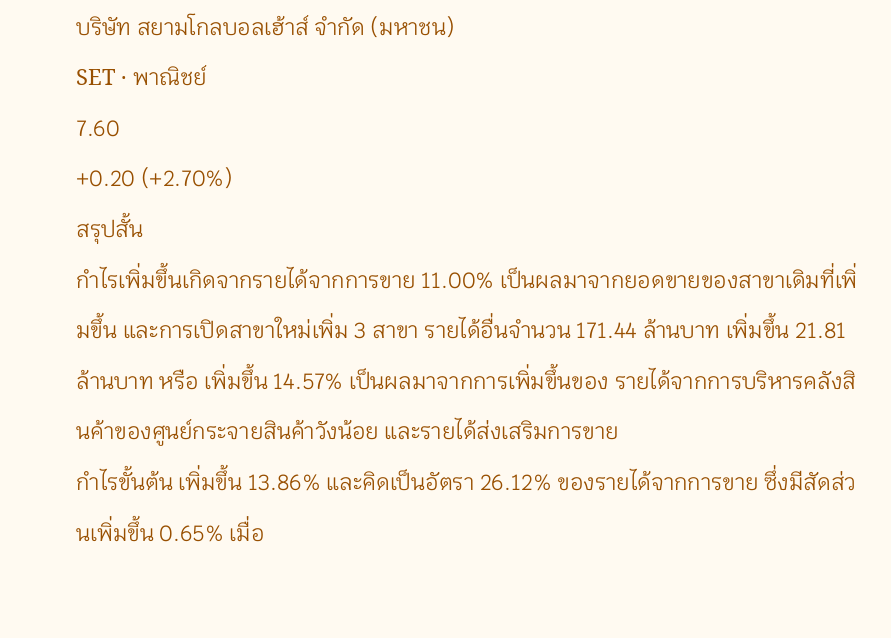บริษัท สยามโกลบอลเฮ้าส์ จำกัด (มหาชน)
SET · พาณิชย์
7.60
+0.20 (+2.70%)
สรุปสั้น
กำไรเพิ่มขึ้นเกิดจากรายได้จากการขาย 11.00% เป็นผลมาจากยอดขายของสาขาเดิมที่เพิ่มขึ้น และการเปิดสาขาใหม่เพิ่ม 3 สาขา รายได้อื่นจํานวน 171.44 ล้านบาท เพิ่มขึ้น 21.81 ล้านบาท หรือ เพิ่มขึ้น 14.57% เป็นผลมาจากการเพิ่มขึ้นของ รายได้จากการบริหารคลังสินค้าของศูนย์กระจายสินค้าวังน้อย และรายได้ส่งเสริมการขาย
กําไรขั้นต้น เพิ่มขึ้น 13.86% และคิดเป็นอัตรา 26.12% ของรายได้จากการขาย ซึ่งมีสัดส่วนเพิ่มขึ้น 0.65% เมื่อ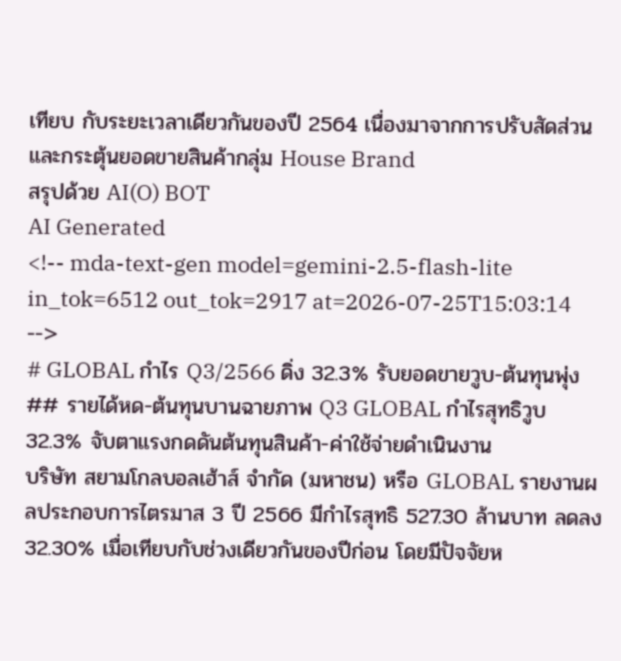เทียบ กับระยะเวลาเดียวกันของปี 2564 เนื่องมาจากการปรับสัดส่วนและกระตุ้นยอดขายสินค้ากลุ่ม House Brand
สรุปด้วย AI(O) BOT
AI Generated
<!-- mda-text-gen model=gemini-2.5-flash-lite in_tok=6512 out_tok=2917 at=2026-07-25T15:03:14 -->
# GLOBAL กำไร Q3/2566 ดิ่ง 32.3% รับยอดขายวูบ-ต้นทุนพุ่ง
## รายได้หด-ต้นทุนบานฉายภาพ Q3 GLOBAL กำไรสุทธิวูบ 32.3% จับตาแรงกดดันต้นทุนสินค้า-ค่าใช้จ่ายดำเนินงาน
บริษัท สยามโกลบอลเฮ้าส์ จำกัด (มหาชน) หรือ GLOBAL รายงานผลประกอบการไตรมาส 3 ปี 2566 มีกำไรสุทธิ 527.30 ล้านบาท ลดลง 32.30% เมื่อเทียบกับช่วงเดียวกันของปีก่อน โดยมีปัจจัยห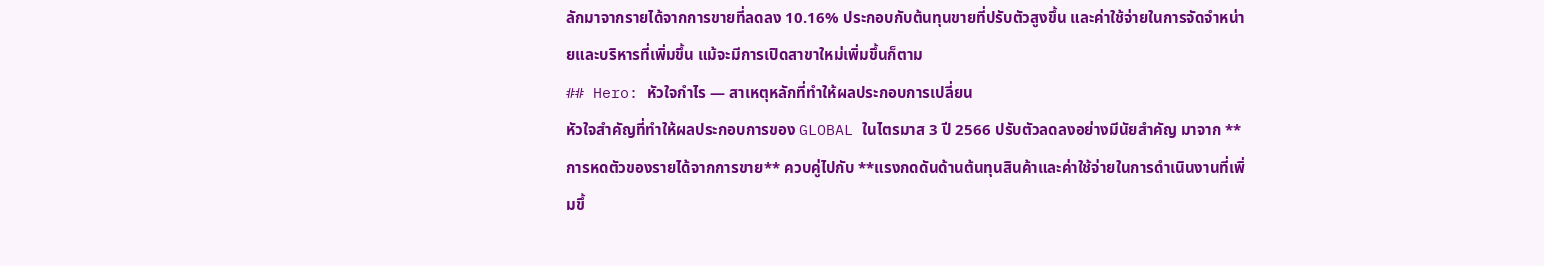ลักมาจากรายได้จากการขายที่ลดลง 10.16% ประกอบกับต้นทุนขายที่ปรับตัวสูงขึ้น และค่าใช้จ่ายในการจัดจำหน่ายและบริหารที่เพิ่มขึ้น แม้จะมีการเปิดสาขาใหม่เพิ่มขึ้นก็ตาม
## Hero: หัวใจกำไร — สาเหตุหลักที่ทำให้ผลประกอบการเปลี่ยน
หัวใจสำคัญที่ทำให้ผลประกอบการของ GLOBAL ในไตรมาส 3 ปี 2566 ปรับตัวลดลงอย่างมีนัยสำคัญ มาจาก **การหดตัวของรายได้จากการขาย** ควบคู่ไปกับ **แรงกดดันด้านต้นทุนสินค้าและค่าใช้จ่ายในการดำเนินงานที่เพิ่มขึ้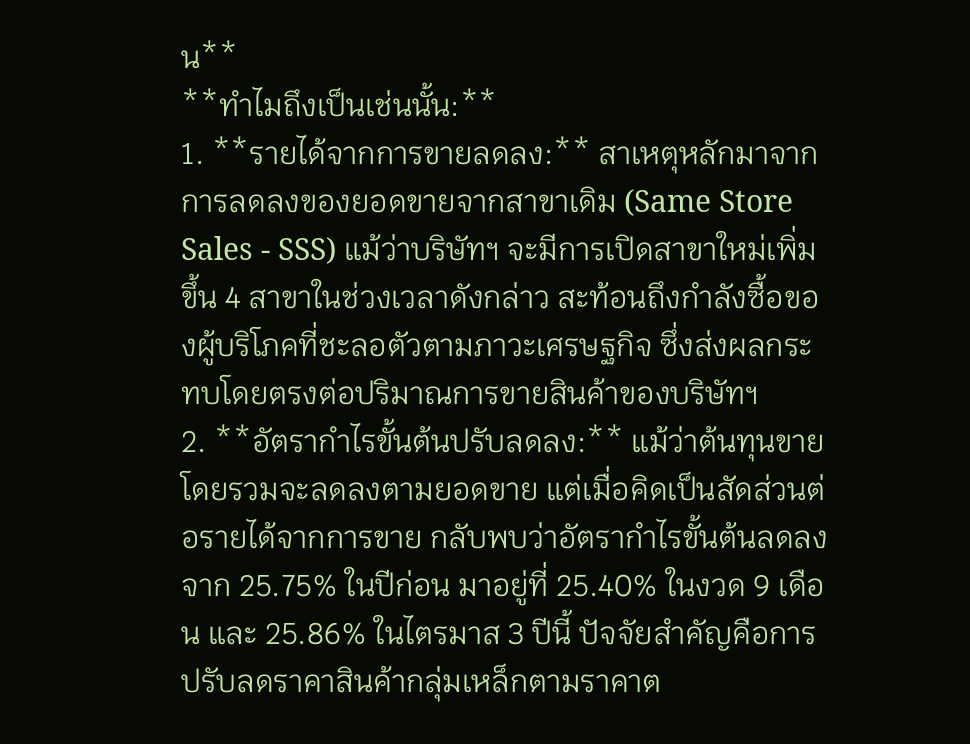น**
**ทำไมถึงเป็นเช่นนั้น:**
1. **รายได้จากการขายลดลง:** สาเหตุหลักมาจากการลดลงของยอดขายจากสาขาเดิม (Same Store Sales - SSS) แม้ว่าบริษัทฯ จะมีการเปิดสาขาใหม่เพิ่มขึ้น 4 สาขาในช่วงเวลาดังกล่าว สะท้อนถึงกำลังซื้อของผู้บริโภคที่ชะลอตัวตามภาวะเศรษฐกิจ ซึ่งส่งผลกระทบโดยตรงต่อปริมาณการขายสินค้าของบริษัทฯ
2. **อัตรากำไรขั้นต้นปรับลดลง:** แม้ว่าต้นทุนขายโดยรวมจะลดลงตามยอดขาย แต่เมื่อคิดเป็นสัดส่วนต่อรายได้จากการขาย กลับพบว่าอัตรากำไรขั้นต้นลดลงจาก 25.75% ในปีก่อน มาอยู่ที่ 25.40% ในงวด 9 เดือน และ 25.86% ในไตรมาส 3 ปีนี้ ปัจจัยสำคัญคือการปรับลดราคาสินค้ากลุ่มเหล็กตามราคาต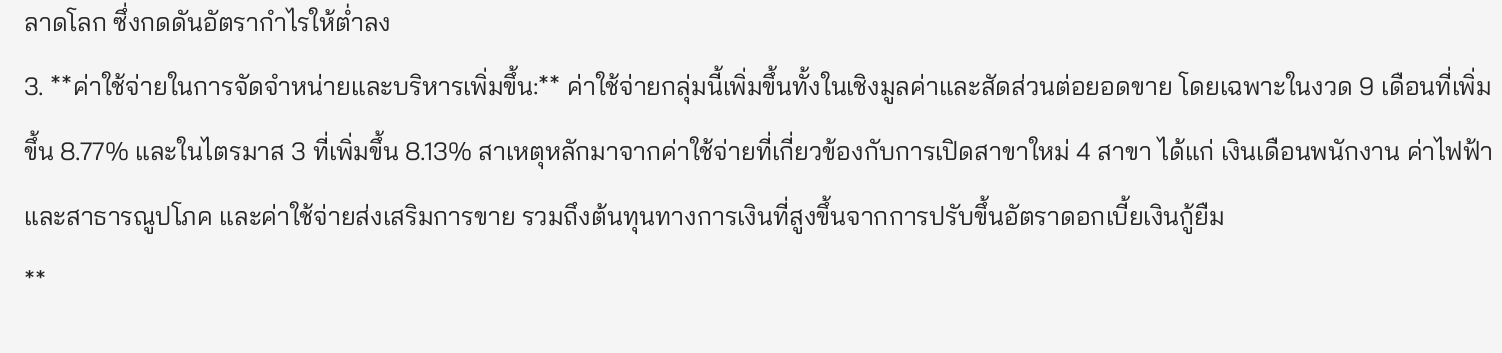ลาดโลก ซึ่งกดดันอัตรากำไรให้ต่ำลง
3. **ค่าใช้จ่ายในการจัดจำหน่ายและบริหารเพิ่มขึ้น:** ค่าใช้จ่ายกลุ่มนี้เพิ่มขึ้นทั้งในเชิงมูลค่าและสัดส่วนต่อยอดขาย โดยเฉพาะในงวด 9 เดือนที่เพิ่มขึ้น 8.77% และในไตรมาส 3 ที่เพิ่มขึ้น 8.13% สาเหตุหลักมาจากค่าใช้จ่ายที่เกี่ยวข้องกับการเปิดสาขาใหม่ 4 สาขา ได้แก่ เงินเดือนพนักงาน ค่าไฟฟ้าและสาธารณูปโภค และค่าใช้จ่ายส่งเสริมการขาย รวมถึงต้นทุนทางการเงินที่สูงขึ้นจากการปรับขึ้นอัตราดอกเบี้ยเงินกู้ยืม
**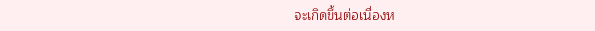จะเกิดขึ้นต่อเนื่องห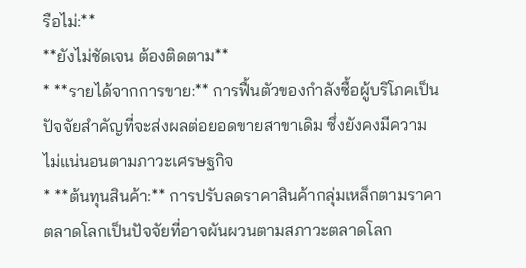รือไม่:**
**ยังไม่ชัดเจน ต้องติดตาม**
* **รายได้จากการขาย:** การฟื้นตัวของกำลังซื้อผู้บริโภคเป็นปัจจัยสำคัญที่จะส่งผลต่อยอดขายสาขาเดิม ซึ่งยังคงมีความไม่แน่นอนตามภาวะเศรษฐกิจ
* **ต้นทุนสินค้า:** การปรับลดราคาสินค้ากลุ่มเหล็กตามราคาตลาดโลกเป็นปัจจัยที่อาจผันผวนตามสภาวะตลาดโลก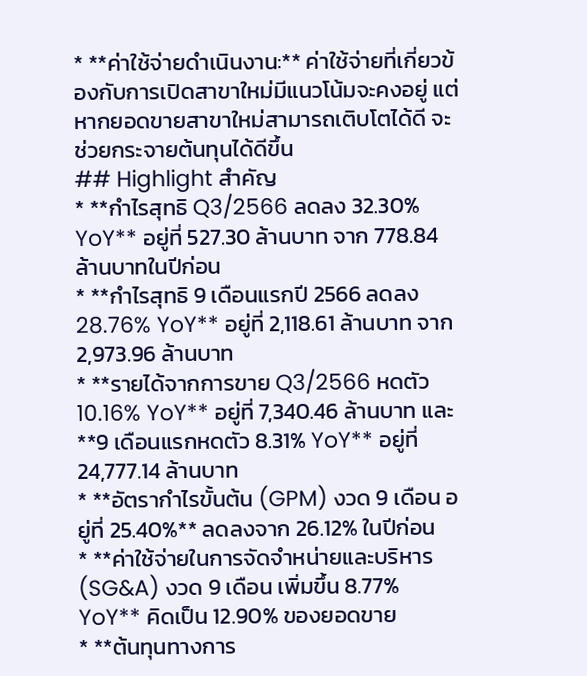* **ค่าใช้จ่ายดำเนินงาน:** ค่าใช้จ่ายที่เกี่ยวข้องกับการเปิดสาขาใหม่มีแนวโน้มจะคงอยู่ แต่หากยอดขายสาขาใหม่สามารถเติบโตได้ดี จะช่วยกระจายต้นทุนได้ดีขึ้น
## Highlight สำคัญ
* **กำไรสุทธิ Q3/2566 ลดลง 32.30% YoY** อยู่ที่ 527.30 ล้านบาท จาก 778.84 ล้านบาทในปีก่อน
* **กำไรสุทธิ 9 เดือนแรกปี 2566 ลดลง 28.76% YoY** อยู่ที่ 2,118.61 ล้านบาท จาก 2,973.96 ล้านบาท
* **รายได้จากการขาย Q3/2566 หดตัว 10.16% YoY** อยู่ที่ 7,340.46 ล้านบาท และ **9 เดือนแรกหดตัว 8.31% YoY** อยู่ที่ 24,777.14 ล้านบาท
* **อัตรากำไรขั้นต้น (GPM) งวด 9 เดือน อยู่ที่ 25.40%** ลดลงจาก 26.12% ในปีก่อน
* **ค่าใช้จ่ายในการจัดจำหน่ายและบริหาร (SG&A) งวด 9 เดือน เพิ่มขึ้น 8.77% YoY** คิดเป็น 12.90% ของยอดขาย
* **ต้นทุนทางการ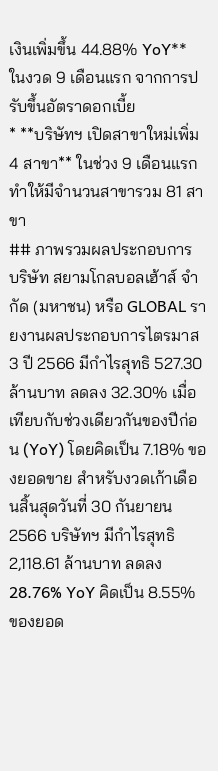เงินเพิ่มขึ้น 44.88% YoY** ในงวด 9 เดือนแรก จากการปรับขึ้นอัตราดอกเบี้ย
* **บริษัทฯ เปิดสาขาใหม่เพิ่ม 4 สาขา** ในช่วง 9 เดือนแรก ทำให้มีจำนวนสาขารวม 81 สาขา
## ภาพรวมผลประกอบการ
บริษัท สยามโกลบอลเฮ้าส์ จำกัด (มหาชน) หรือ GLOBAL รายงานผลประกอบการไตรมาส 3 ปี 2566 มีกำไรสุทธิ 527.30 ล้านบาท ลดลง 32.30% เมื่อเทียบกับช่วงเดียวกันของปีก่อน (YoY) โดยคิดเป็น 7.18% ของยอดขาย สำหรับงวดเก้าเดือนสิ้นสุดวันที่ 30 กันยายน 2566 บริษัทฯ มีกำไรสุทธิ 2,118.61 ล้านบาท ลดลง 28.76% YoY คิดเป็น 8.55% ของยอด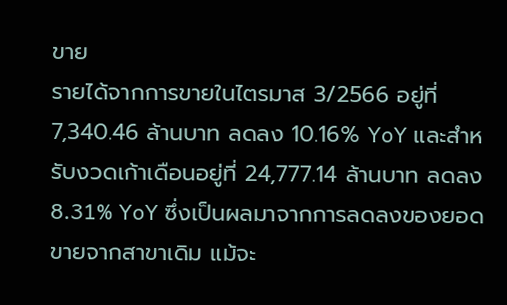ขาย
รายได้จากการขายในไตรมาส 3/2566 อยู่ที่ 7,340.46 ล้านบาท ลดลง 10.16% YoY และสำหรับงวดเก้าเดือนอยู่ที่ 24,777.14 ล้านบาท ลดลง 8.31% YoY ซึ่งเป็นผลมาจากการลดลงของยอดขายจากสาขาเดิม แม้จะ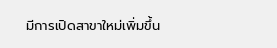มีการเปิดสาขาใหม่เพิ่มขึ้น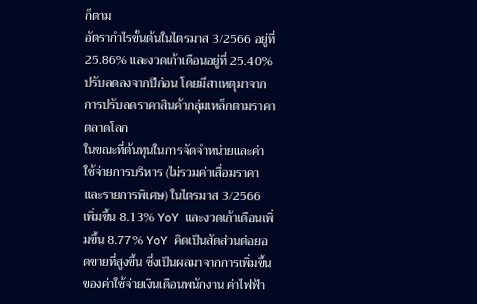ก็ตาม
อัตรากำไรขั้นต้นในไตรมาส 3/2566 อยู่ที่ 25.86% และงวดเก้าเดือนอยู่ที่ 25.40% ปรับลดลงจากปีก่อน โดยมีสาเหตุมาจากการปรับลดราคาสินค้ากลุ่มเหล็กตามราคาตลาดโลก
ในขณะที่ต้นทุนในการจัดจำหน่ายและค่าใช้จ่ายการบริหาร (ไม่รวมค่าเสื่อมราคาและรายการพิเศษ) ในไตรมาส 3/2566 เพิ่มขึ้น 8.13% YoY และงวดเก้าเดือนเพิ่มขึ้น 8.77% YoY คิดเป็นสัดส่วนต่อยอดขายที่สูงขึ้น ซึ่งเป็นผลมาจากการเพิ่มขึ้นของค่าใช้จ่ายเงินเดือนพนักงาน ค่าไฟฟ้า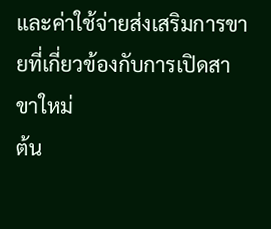และค่าใช้จ่ายส่งเสริมการขายที่เกี่ยวข้องกับการเปิดสาขาใหม่
ต้น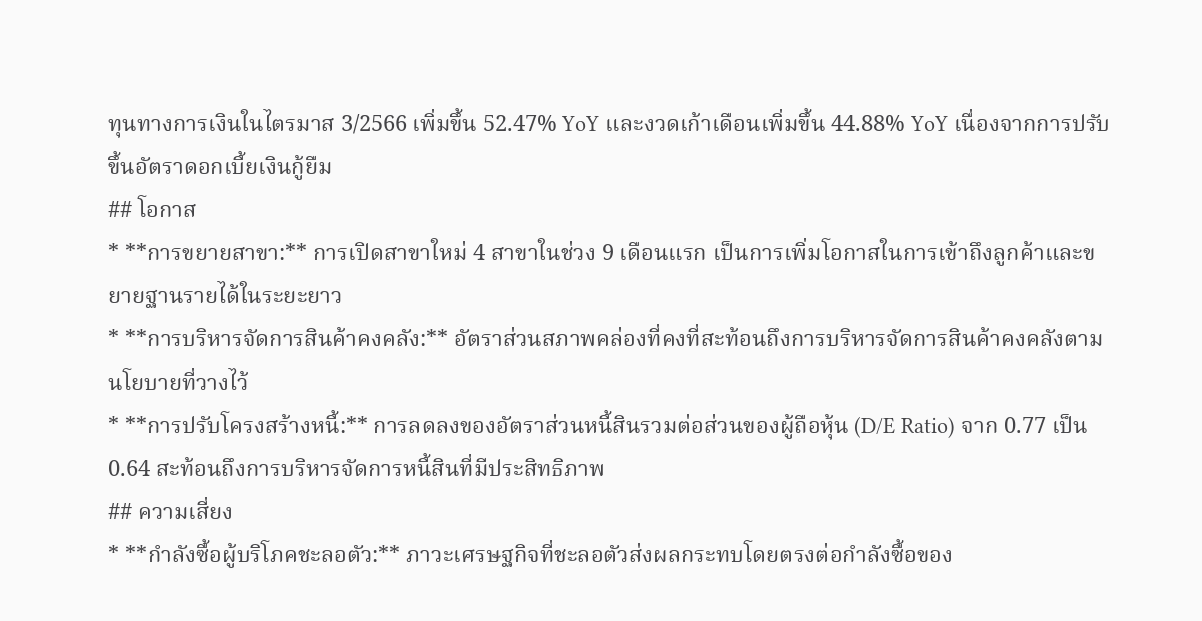ทุนทางการเงินในไตรมาส 3/2566 เพิ่มขึ้น 52.47% YoY และงวดเก้าเดือนเพิ่มขึ้น 44.88% YoY เนื่องจากการปรับขึ้นอัตราดอกเบี้ยเงินกู้ยืม
## โอกาส
* **การขยายสาขา:** การเปิดสาขาใหม่ 4 สาขาในช่วง 9 เดือนแรก เป็นการเพิ่มโอกาสในการเข้าถึงลูกค้าและขยายฐานรายได้ในระยะยาว
* **การบริหารจัดการสินค้าคงคลัง:** อัตราส่วนสภาพคล่องที่คงที่สะท้อนถึงการบริหารจัดการสินค้าคงคลังตามนโยบายที่วางไว้
* **การปรับโครงสร้างหนี้:** การลดลงของอัตราส่วนหนี้สินรวมต่อส่วนของผู้ถือหุ้น (D/E Ratio) จาก 0.77 เป็น 0.64 สะท้อนถึงการบริหารจัดการหนี้สินที่มีประสิทธิภาพ
## ความเสี่ยง
* **กำลังซื้อผู้บริโภคชะลอตัว:** ภาวะเศรษฐกิจที่ชะลอตัวส่งผลกระทบโดยตรงต่อกำลังซื้อของ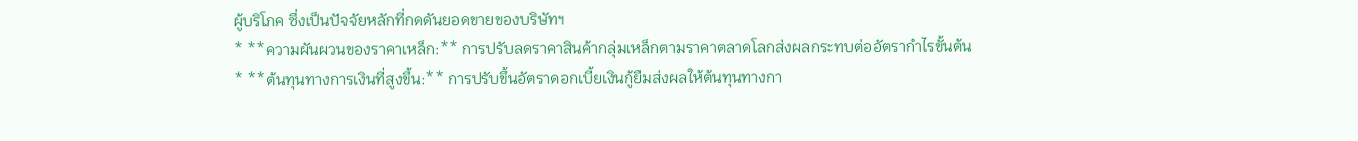ผู้บริโภค ซึ่งเป็นปัจจัยหลักที่กดดันยอดขายของบริษัทฯ
* **ความผันผวนของราคาเหล็ก:** การปรับลดราคาสินค้ากลุ่มเหล็กตามราคาตลาดโลกส่งผลกระทบต่ออัตรากำไรขั้นต้น
* **ต้นทุนทางการเงินที่สูงขึ้น:** การปรับขึ้นอัตราดอกเบี้ยเงินกู้ยืมส่งผลให้ต้นทุนทางกา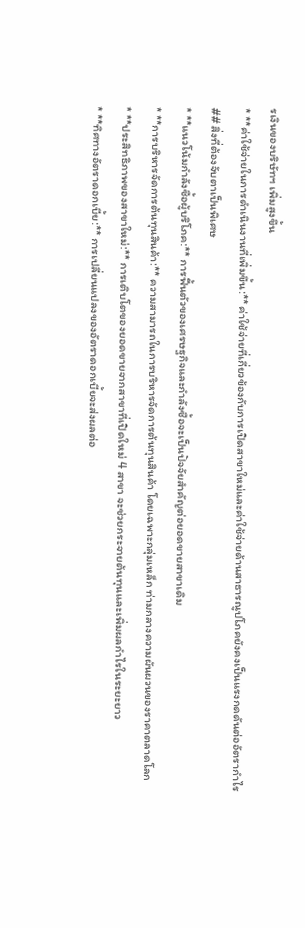รเงินของบริษัทฯ เพิ่มสูงขึ้น
* **ค่าใช้จ่ายในการดำเนินงานที่เพิ่มขึ้น:** ค่าใช้จ่ายที่เกี่ยวข้องกับการเปิดสาขาใหม่และค่าใช้จ่ายด้านสาธารณูปโภคยังคงเป็นแรงกดดันต่ออัตรากำไร
## สิ่งที่ต้องจับตาเป็นพิเศษ
* **แนวโน้มกำลังซื้อผู้บริโภค:** การฟื้นตัวของเศรษฐกิจและกำลังซื้อจะเป็นปัจจัยสำคัญต่อยอดขายสาขาเดิม
* **การบริหารจัดการต้นทุนสินค้า:** ความสามารถในการบริหารจัดการต้นทุนสินค้า โดยเฉพาะกลุ่มเหล็ก ท่ามกลางความผันผวนของราคาตลาดโลก
* **ประสิทธิภาพของสาขาใหม่:** การเติบโตของยอดขายจากสาขาที่เปิดใหม่ 4 สาขา จะช่วยกระจายต้นทุนและเพิ่มผลกำไรในระยะยาว
* **ทิศทางอัตราดอกเบี้ย:** การเปลี่ยนแปลงของอัตราดอกเบี้ยจะส่งผลต่อ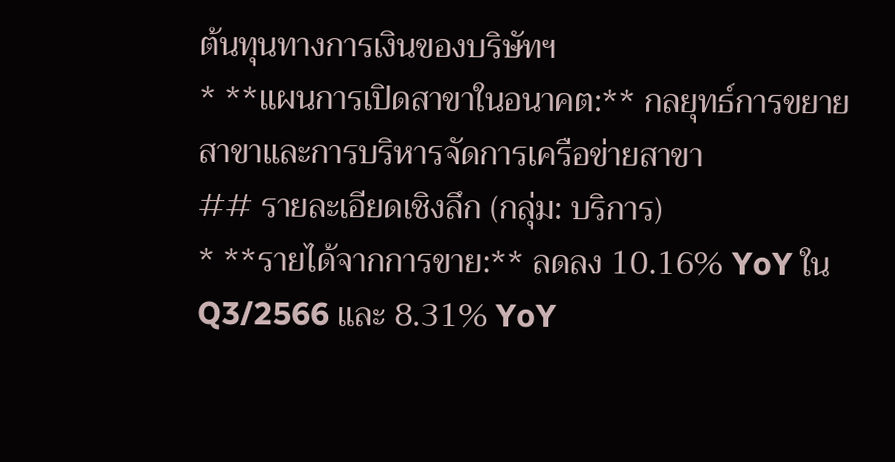ต้นทุนทางการเงินของบริษัทฯ
* **แผนการเปิดสาขาในอนาคต:** กลยุทธ์การขยายสาขาและการบริหารจัดการเครือข่ายสาขา
## รายละเอียดเชิงลึก (กลุ่ม: บริการ)
* **รายได้จากการขาย:** ลดลง 10.16% YoY ใน Q3/2566 และ 8.31% YoY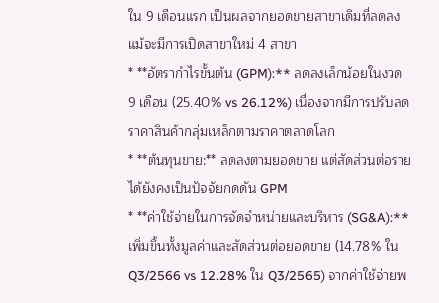ใน 9 เดือนแรก เป็นผลจากยอดขายสาขาเดิมที่ลดลง แม้จะมีการเปิดสาขาใหม่ 4 สาขา
* **อัตรากำไรขั้นต้น (GPM):** ลดลงเล็กน้อยในงวด 9 เดือน (25.40% vs 26.12%) เนื่องจากมีการปรับลดราคาสินค้ากลุ่มเหล็กตามราคาตลาดโลก
* **ต้นทุนขาย:** ลดลงตามยอดขาย แต่สัดส่วนต่อรายได้ยังคงเป็นปัจจัยกดดัน GPM
* **ค่าใช้จ่ายในการจัดจำหน่ายและบริหาร (SG&A):** เพิ่มขึ้นทั้งมูลค่าและสัดส่วนต่อยอดขาย (14.78% ใน Q3/2566 vs 12.28% ใน Q3/2565) จากค่าใช้จ่ายพ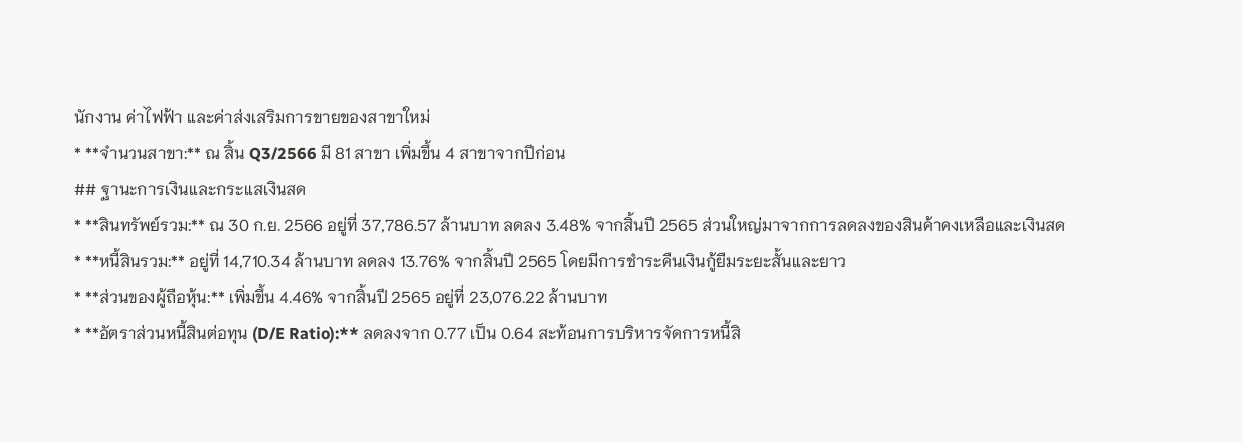นักงาน ค่าไฟฟ้า และค่าส่งเสริมการขายของสาขาใหม่
* **จำนวนสาขา:** ณ สิ้น Q3/2566 มี 81 สาขา เพิ่มขึ้น 4 สาขาจากปีก่อน
## ฐานะการเงินและกระแสเงินสด
* **สินทรัพย์รวม:** ณ 30 ก.ย. 2566 อยู่ที่ 37,786.57 ล้านบาท ลดลง 3.48% จากสิ้นปี 2565 ส่วนใหญ่มาจากการลดลงของสินค้าคงเหลือและเงินสด
* **หนี้สินรวม:** อยู่ที่ 14,710.34 ล้านบาท ลดลง 13.76% จากสิ้นปี 2565 โดยมีการชำระคืนเงินกู้ยืมระยะสั้นและยาว
* **ส่วนของผู้ถือหุ้น:** เพิ่มขึ้น 4.46% จากสิ้นปี 2565 อยู่ที่ 23,076.22 ล้านบาท
* **อัตราส่วนหนี้สินต่อทุน (D/E Ratio):** ลดลงจาก 0.77 เป็น 0.64 สะท้อนการบริหารจัดการหนี้สิ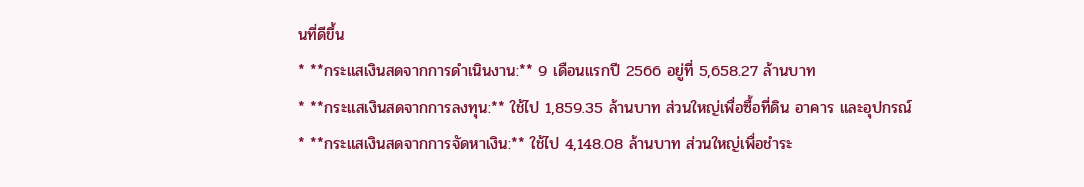นที่ดีขึ้น
* **กระแสเงินสดจากการดำเนินงาน:** 9 เดือนแรกปี 2566 อยู่ที่ 5,658.27 ล้านบาท
* **กระแสเงินสดจากการลงทุน:** ใช้ไป 1,859.35 ล้านบาท ส่วนใหญ่เพื่อซื้อที่ดิน อาคาร และอุปกรณ์
* **กระแสเงินสดจากการจัดหาเงิน:** ใช้ไป 4,148.08 ล้านบาท ส่วนใหญ่เพื่อชำระ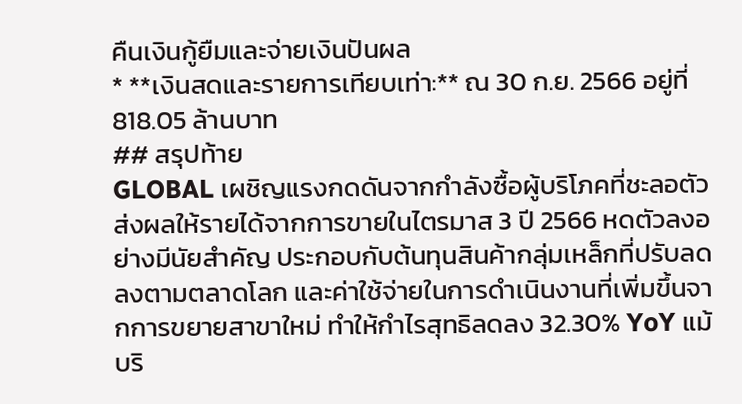คืนเงินกู้ยืมและจ่ายเงินปันผล
* **เงินสดและรายการเทียบเท่า:** ณ 30 ก.ย. 2566 อยู่ที่ 818.05 ล้านบาท
## สรุปท้าย
GLOBAL เผชิญแรงกดดันจากกำลังซื้อผู้บริโภคที่ชะลอตัว ส่งผลให้รายได้จากการขายในไตรมาส 3 ปี 2566 หดตัวลงอย่างมีนัยสำคัญ ประกอบกับต้นทุนสินค้ากลุ่มเหล็กที่ปรับลดลงตามตลาดโลก และค่าใช้จ่ายในการดำเนินงานที่เพิ่มขึ้นจากการขยายสาขาใหม่ ทำให้กำไรสุทธิลดลง 32.30% YoY แม้บริ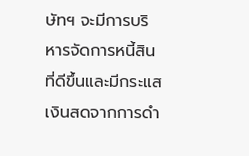ษัทฯ จะมีการบริหารจัดการหนี้สินที่ดีขึ้นและมีกระแสเงินสดจากการดำ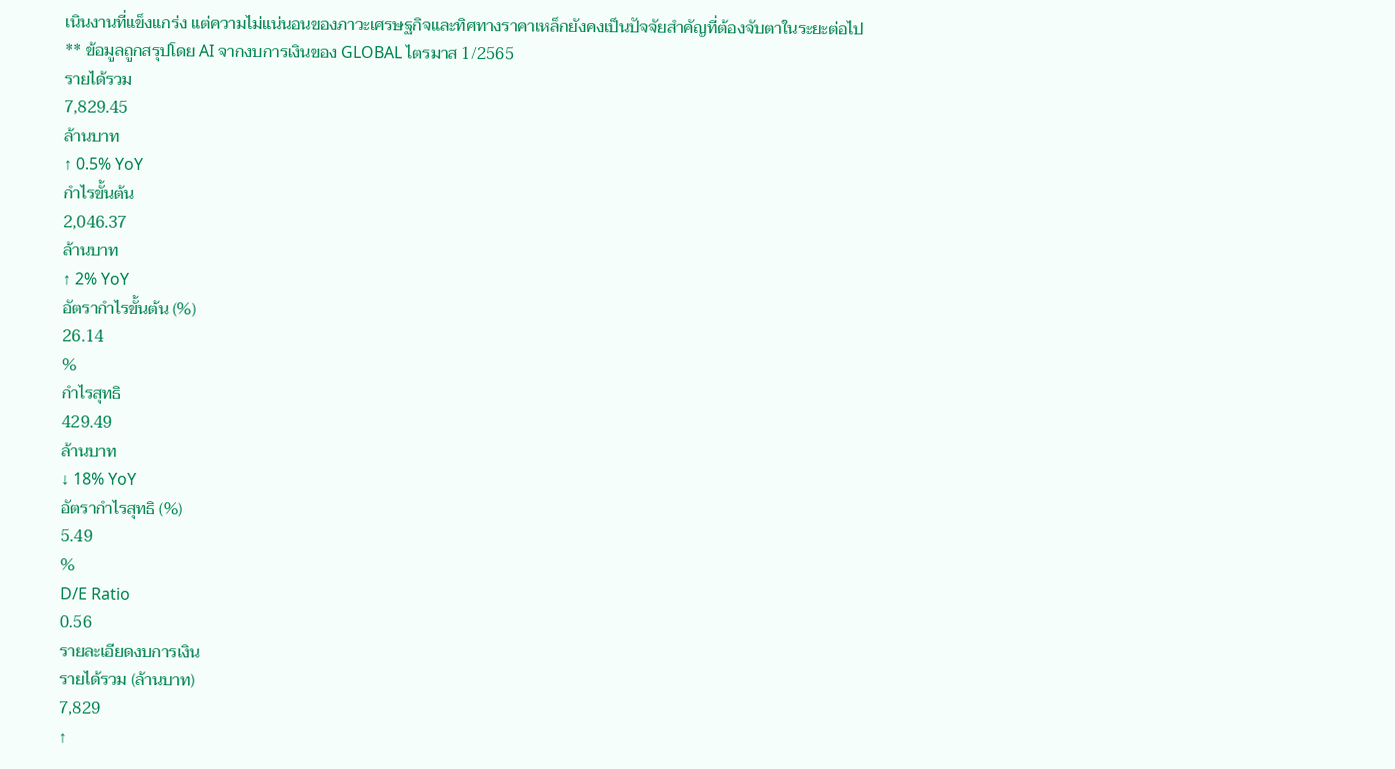เนินงานที่แข็งแกร่ง แต่ความไม่แน่นอนของภาวะเศรษฐกิจและทิศทางราคาเหล็กยังคงเป็นปัจจัยสำคัญที่ต้องจับตาในระยะต่อไป
** ข้อมูลถูกสรุปโดย AI จากงบการเงินของ GLOBAL ไตรมาส 1/2565
รายได้รวม
7,829.45
ล้านบาท
↑ 0.5% YoY
กำไรขั้นต้น
2,046.37
ล้านบาท
↑ 2% YoY
อัตรากำไรขั้นต้น (%)
26.14
%
กำไรสุทธิ
429.49
ล้านบาท
↓ 18% YoY
อัตรากำไรสุทธิ (%)
5.49
%
D/E Ratio
0.56
รายละเอียดงบการเงิน
รายได้รวม (ล้านบาท)
7,829
↑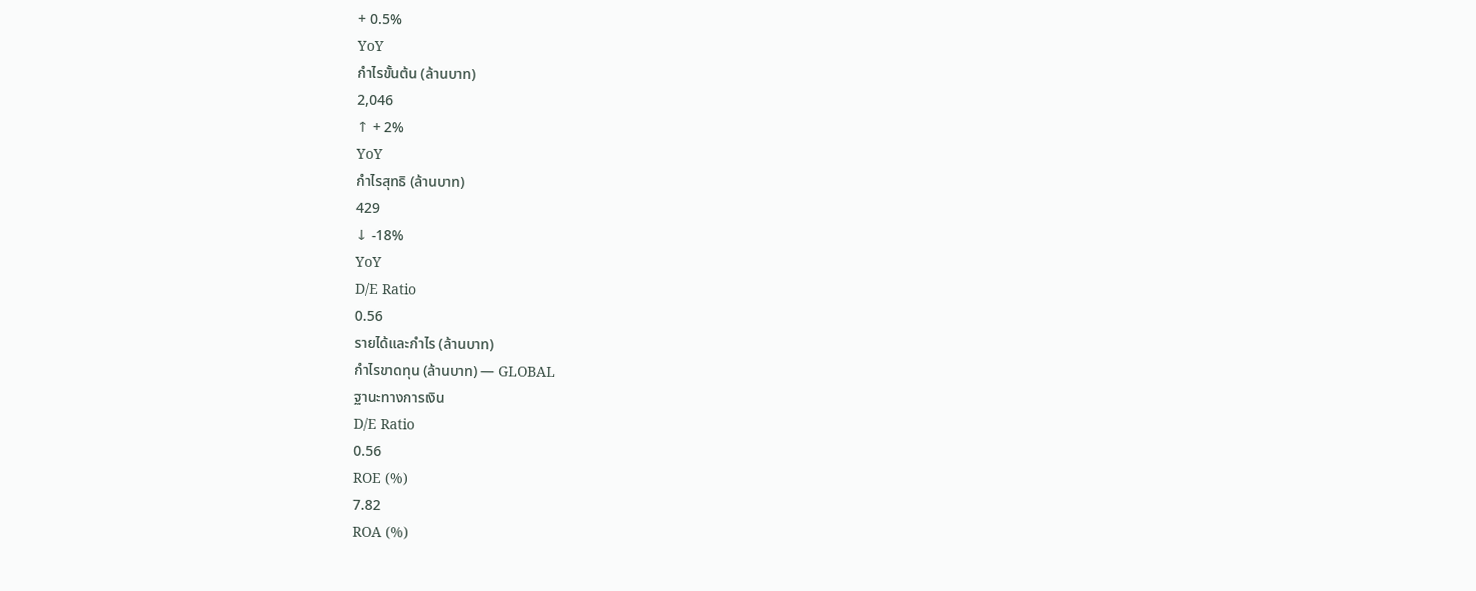+ 0.5%
YoY
กำไรขั้นต้น (ล้านบาท)
2,046
↑ + 2%
YoY
กำไรสุทธิ (ล้านบาท)
429
↓ -18%
YoY
D/E Ratio
0.56
รายได้และกำไร (ล้านบาท)
กำไรขาดทุน (ล้านบาท) — GLOBAL
ฐานะทางการเงิน
D/E Ratio
0.56
ROE (%)
7.82
ROA (%)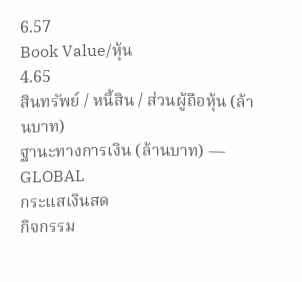6.57
Book Value/หุ้น
4.65
สินทรัพย์ / หนี้สิน / ส่วนผู้ถือหุ้น (ล้านบาท)
ฐานะทางการเงิน (ล้านบาท) — GLOBAL
กระแสเงินสด
กิจกรรม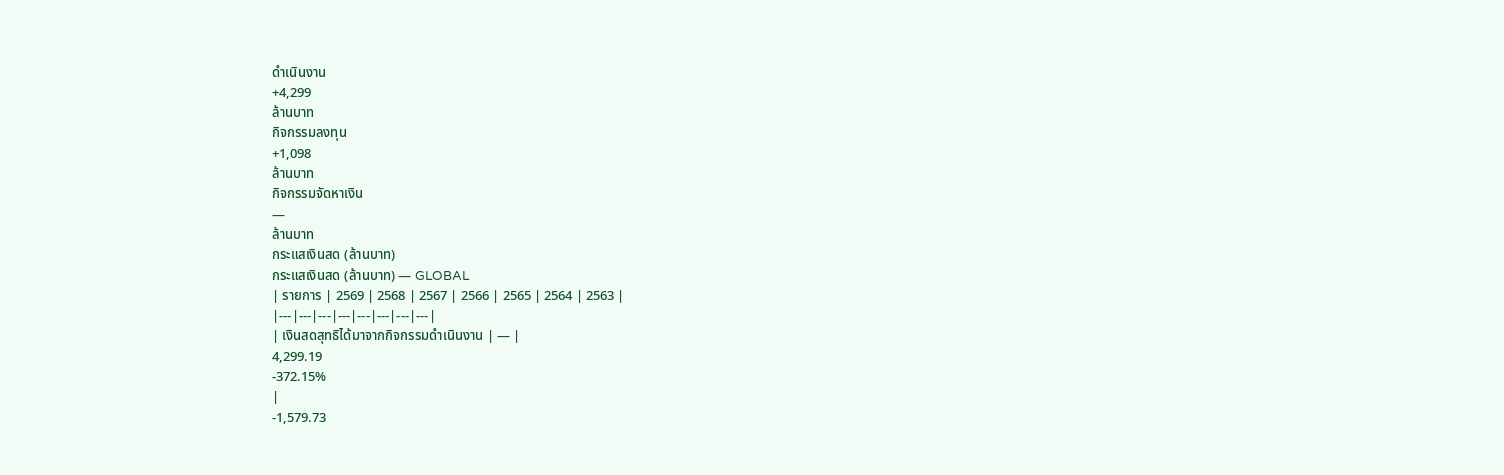ดำเนินงาน
+4,299
ล้านบาท
กิจกรรมลงทุน
+1,098
ล้านบาท
กิจกรรมจัดหาเงิน
—
ล้านบาท
กระแสเงินสด (ล้านบาท)
กระแสเงินสด (ล้านบาท) — GLOBAL
| รายการ | 2569 | 2568 | 2567 | 2566 | 2565 | 2564 | 2563 |
|---|---|---|---|---|---|---|---|
| เงินสดสุทธิได้มาจากกิจกรรมดำเนินงาน | — |
4,299.19
-372.15%
|
-1,579.73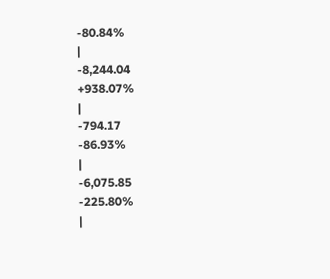-80.84%
|
-8,244.04
+938.07%
|
-794.17
-86.93%
|
-6,075.85
-225.80%
|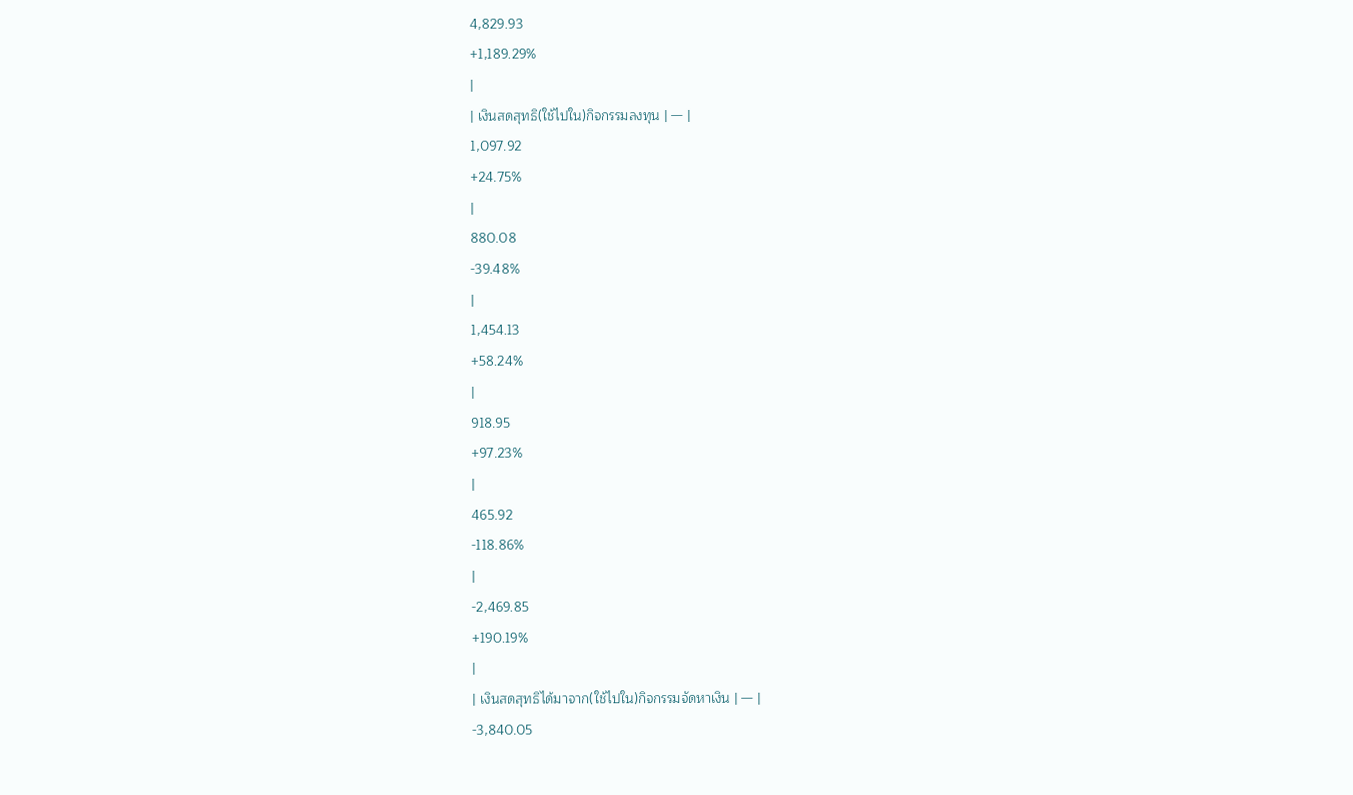4,829.93
+1,189.29%
|
| เงินสดสุทธิ(ใช้ไปใน)กิจกรรมลงทุน | — |
1,097.92
+24.75%
|
880.08
-39.48%
|
1,454.13
+58.24%
|
918.95
+97.23%
|
465.92
-118.86%
|
-2,469.85
+190.19%
|
| เงินสดสุทธิได้มาจาก(ใช้ไปใน)กิจกรรมจัดหาเงิน | — |
-3,840.05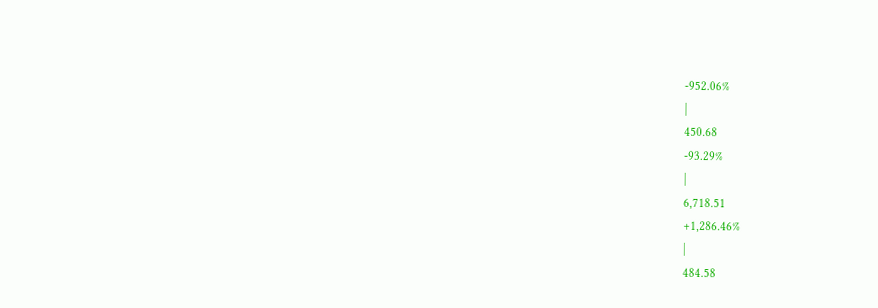-952.06%
|
450.68
-93.29%
|
6,718.51
+1,286.46%
|
484.58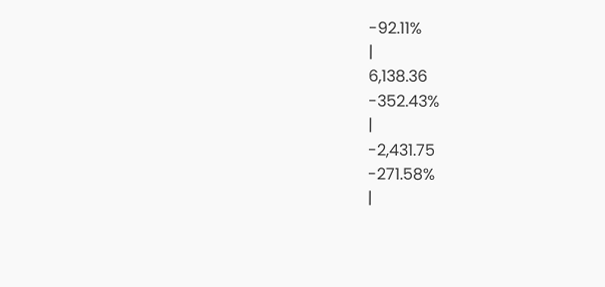-92.11%
|
6,138.36
-352.43%
|
-2,431.75
-271.58%
|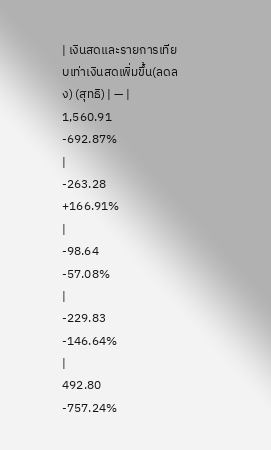| เงินสดและรายการเทียบเท่าเงินสดเพิ่มขึ้น(ลดลง) (สุทธิ) | — |
1,560.91
-692.87%
|
-263.28
+166.91%
|
-98.64
-57.08%
|
-229.83
-146.64%
|
492.80
-757.24%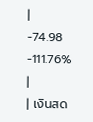|
-74.98
-111.76%
|
| เงินสด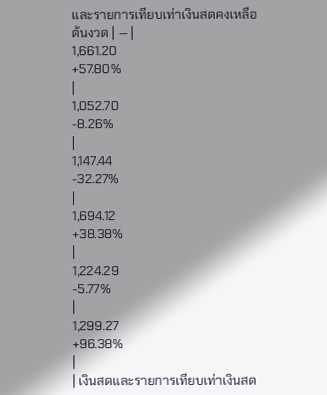และรายการเทียบเท่าเงินสดคงเหลือต้นงวด | — |
1,661.20
+57.80%
|
1,052.70
-8.26%
|
1,147.44
-32.27%
|
1,694.12
+38.38%
|
1,224.29
-5.77%
|
1,299.27
+96.38%
|
| เงินสดและรายการเทียบเท่าเงินสด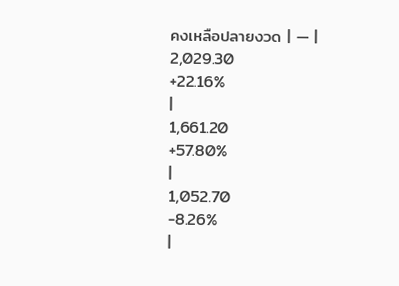คงเหลือปลายงวด | — |
2,029.30
+22.16%
|
1,661.20
+57.80%
|
1,052.70
-8.26%
|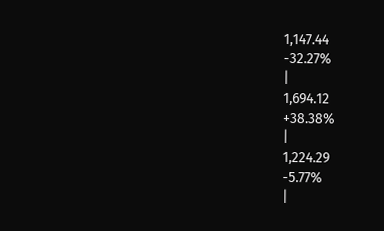1,147.44
-32.27%
|
1,694.12
+38.38%
|
1,224.29
-5.77%
|